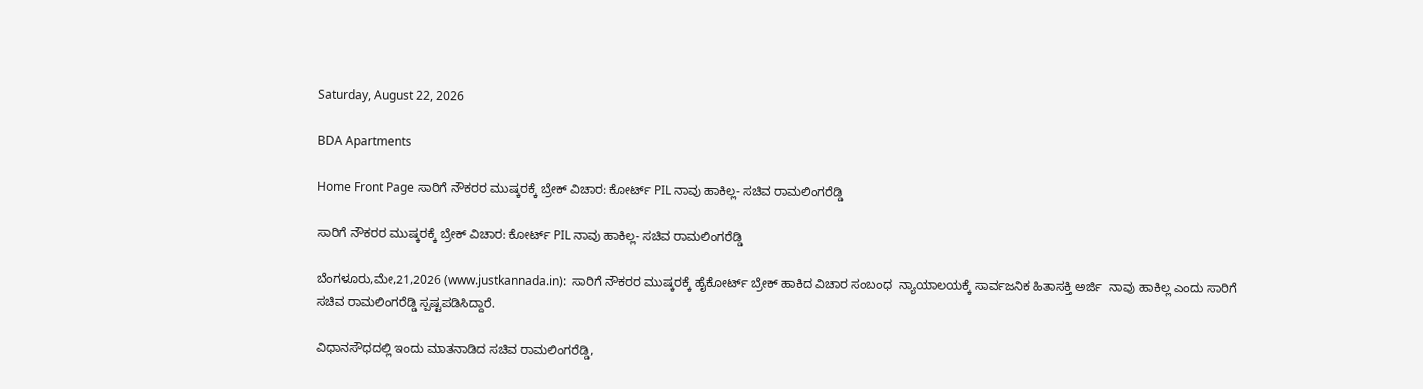Saturday, August 22, 2026

BDA Apartments

Home Front Page ಸಾರಿಗೆ ನೌಕರರ ಮುಷ್ಕರಕ್ಕೆ ಬ್ರೇಕ್ ವಿಚಾರ: ಕೋರ್ಟ್ PIL ನಾವು ಹಾಕಿಲ್ಲ- ಸಚಿವ ರಾಮಲಿಂಗರೆಡ್ಡಿ

ಸಾರಿಗೆ ನೌಕರರ ಮುಷ್ಕರಕ್ಕೆ ಬ್ರೇಕ್ ವಿಚಾರ: ಕೋರ್ಟ್ PIL ನಾವು ಹಾಕಿಲ್ಲ- ಸಚಿವ ರಾಮಲಿಂಗರೆಡ್ಡಿ

ಬೆಂಗಳೂರು,ಮೇ,21,2026 (www.justkannada.in):  ಸಾರಿಗೆ ನೌಕರರ ಮುಷ್ಕರಕ್ಕೆ ಹೈಕೋರ್ಟ್ ಬ್ರೇಕ್ ಹಾಕಿದ ವಿಚಾರ ಸಂಬಂಧ  ನ್ಯಾಯಾಲಯಕ್ಕೆ ಸಾರ್ವಜನಿಕ ಹಿತಾಸಕ್ತಿ ಅರ್ಜಿ  ನಾವು ಹಾಕಿಲ್ಲ ಎಂದು ಸಾರಿಗೆ ಸಚಿವ ರಾಮಲಿಂಗರೆಡ್ಡಿ ಸ್ಪಷ್ಟಪಡಿಸಿದ್ದಾರೆ.

ವಿಧಾನಸೌಧದಲ್ಲಿ ಇಂದು ಮಾತನಾಡಿದ ಸಚಿವ ರಾಮಲಿಂಗರೆಡ್ಡಿ,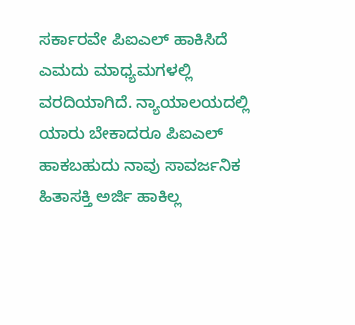ಸರ್ಕಾರವೇ ಪಿಐಎಲ್ ಹಾಕಿಸಿದೆ ಎಮದು ಮಾಧ್ಯಮಗಳಲ್ಲಿ ವರದಿಯಾಗಿದೆ. ನ್ಯಾಯಾಲಯದಲ್ಲಿ ಯಾರು ಬೇಕಾದರೂ ಪಿಐಎಲ್ ಹಾಕಬಹುದು ನಾವು ಸಾವರ್ಜನಿಕ ಹಿತಾಸಕ್ತಿ ಅರ್ಜಿ ಹಾಕಿಲ್ಲ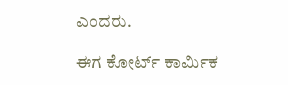ಎಂದರು.

ಈಗ ಕೋರ್ಟ್ ಕಾರ್ಮಿಕ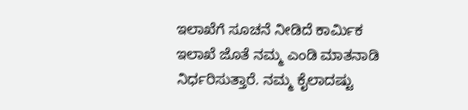ಇಲಾಖೆಗೆ ಸೂಚನೆ ನೀಡಿದೆ ಕಾರ್ಮಿಕ ಇಲಾಖೆ ಜೊತೆ ನಮ್ಮ ಎಂಡಿ ಮಾತನಾಡಿ ನಿರ್ಧರಿಸುತ್ತಾರೆ. ನಮ್ಮ ಕೈಲಾದಷ್ಟು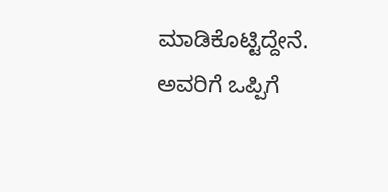ಮಾಡಿಕೊಟ್ಟಿದ್ದೇನೆ.  ಅವರಿಗೆ ಒಪ್ಪಿಗೆ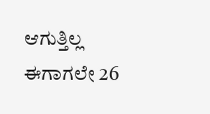ಆಗುತ್ತಿಲ್ಲ ಈಗಾಗಲೇ 26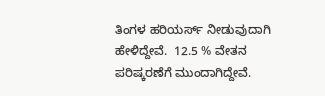ತಿಂಗಳ ಹರಿಯರ್ಸ್ ನೀಡುವುದಾಗಿ ಹೇಳಿದ್ದೇವೆ.  12.5 % ವೇತನ ಪರಿಷ್ಕರಣೆಗೆ ಮುಂದಾಗಿದ್ದೇವೆ.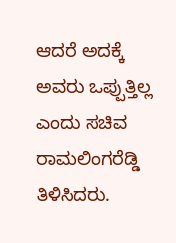ಆದರೆ ಅದಕ್ಕೆ ಅವರು ಒಪ್ಪುತ್ತಿಲ್ಲ ಎಂದು ಸಚಿವ ರಾಮಲಿಂಗರೆಡ್ಡಿ ತಿಳಿಸಿದರು.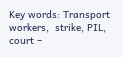Key words: Transport workers,  strike, PIL, court –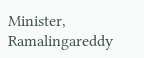Minister, Ramalingareddy